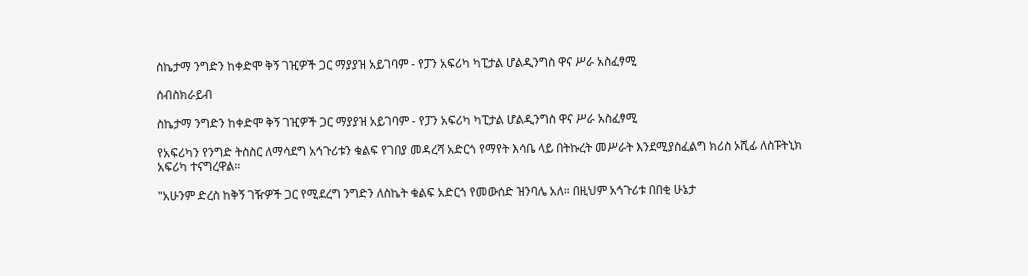ስኬታማ ንግድን ከቀድሞ ቅኝ ገዢዎች ጋር ማያያዝ አይገባም - የፓን አፍሪካ ካፒታል ሆልዲንግስ ዋና ሥራ አስፈፃሚ

ሰብስክራይብ

ስኬታማ ንግድን ከቀድሞ ቅኝ ገዢዎች ጋር ማያያዝ አይገባም - የፓን አፍሪካ ካፒታል ሆልዲንግስ ዋና ሥራ አስፈፃሚ

የአፍሪካን የንግድ ትስስር ለማሳደግ አኅጉሪቱን ቁልፍ የገበያ መዳረሻ አድርጎ የማየት እሳቤ ላይ በትኩረት መሥራት እንደሚያስፈልግ ክሪስ ኦሺፊ ለስፑትኒክ አፍሪካ ተናግረዋል።

"አሁንም ድረስ ከቅኝ ገዥዎች ጋር የሚደረግ ንግድን ለስኬት ቁልፍ አድርጎ የመውሰድ ዝንባሌ አለ። በዚህም አኅጉሪቱ በበቂ ሁኔታ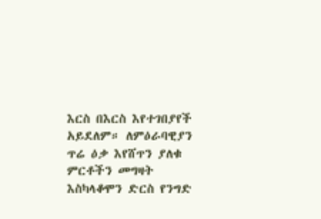እርስ በእርስ እየተገበያየች አይደለም። ለምዕራባዊያን ጥሬ ዕቃ እየሸጥን ያለቁ ምርቶችን መግዛት እስካላቆሞን ድርስ የንግድ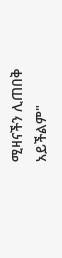ሚዛናችን ሊጠበቅ አይችልም"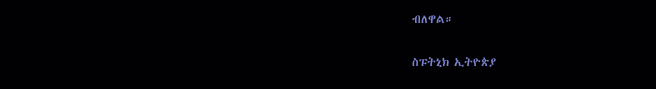ብለዋል።

ስፑትኒክ ኢትዮጵያ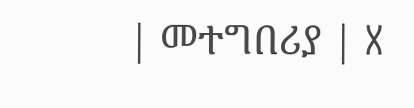| መተግበሪያ | X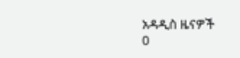አዳዲስ ዜናዎች
0